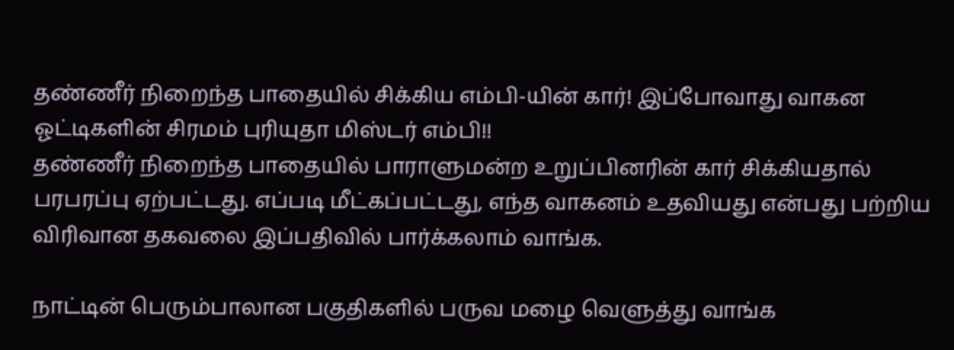தண்ணீர் நிறைந்த பாதையில் சிக்கிய எம்பி-யின் கார்! இப்போவாது வாகன ஓட்டிகளின் சிரமம் புரியுதா மிஸ்டர் எம்பி!!
தண்ணீர் நிறைந்த பாதையில் பாராளுமன்ற உறுப்பினரின் கார் சிக்கியதால் பரபரப்பு ஏற்பட்டது. எப்படி மீட்கப்பட்டது, எந்த வாகனம் உதவியது என்பது பற்றிய விரிவான தகவலை இப்பதிவில் பார்க்கலாம் வாங்க.

நாட்டின் பெரும்பாலான பகுதிகளில் பருவ மழை வெளுத்து வாங்க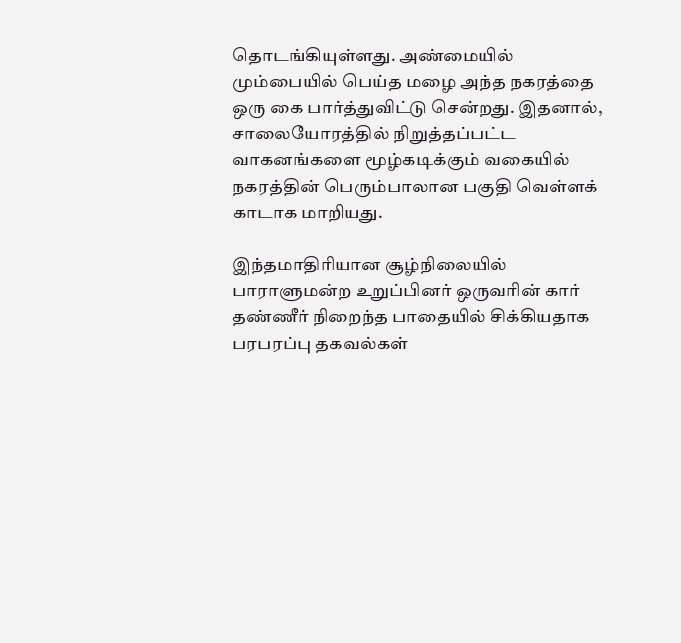தொடங்கியுள்ளது. அண்மையில் மும்பையில் பெய்த மழை அந்த நகரத்தை ஒரு கை பார்த்துவிட்டு சென்றது. இதனால், சாலையோரத்தில் நிறுத்தப்பட்ட வாகனங்களை மூழ்கடிக்கும் வகையில் நகரத்தின் பெரும்பாலான பகுதி வெள்ளக் காடாக மாறியது.

இந்தமாதிரியான சூழ்நிலையில் பாராளுமன்ற உறுப்பினர் ஒருவரின் கார் தண்ணீர் நிறைந்த பாதையில் சிக்கியதாக பரபரப்பு தகவல்கள்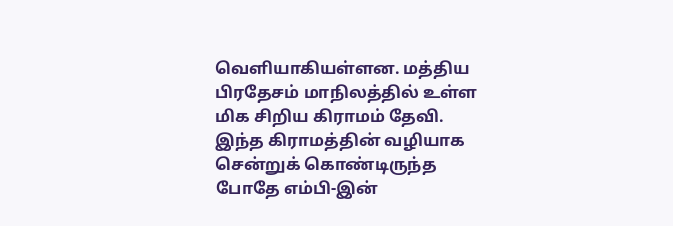வெளியாகியள்ளன. மத்திய பிரதேசம் மாநிலத்தில் உள்ள மிக சிறிய கிராமம் தேவி. இந்த கிராமத்தின் வழியாக சென்றுக் கொண்டிருந்த போதே எம்பி-இன்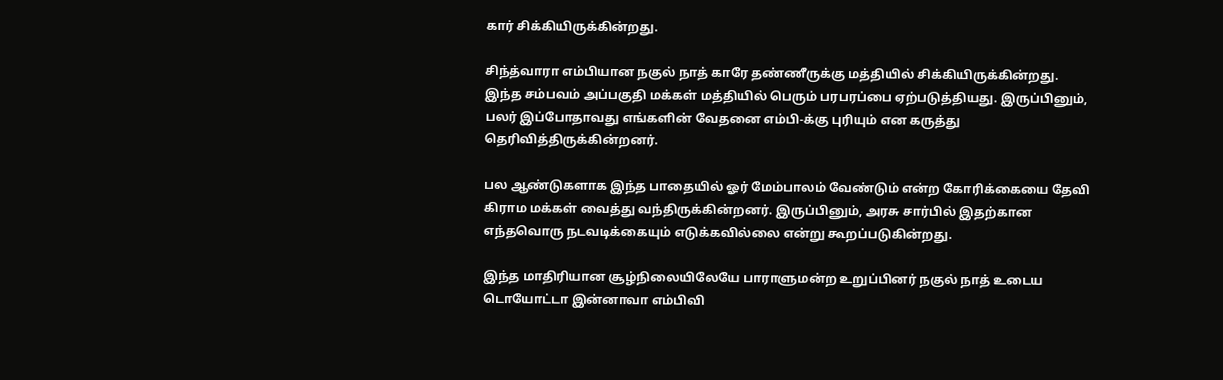கார் சிக்கியிருக்கின்றது.

சிந்த்வாரா எம்பியான நகுல் நாத் காரே தண்ணீருக்கு மத்தியில் சிக்கியிருக்கின்றது. இந்த சம்பவம் அப்பகுதி மக்கள் மத்தியில் பெரும் பரபரப்பை ஏற்படுத்தியது. இருப்பினும், பலர் இப்போதாவது எங்களின் வேதனை எம்பி-க்கு புரியும் என கருத்து தெரிவித்திருக்கின்றனர்.

பல ஆண்டுகளாக இந்த பாதையில் ஓர் மேம்பாலம் வேண்டும் என்ற கோரிக்கையை தேவி கிராம மக்கள் வைத்து வந்திருக்கின்றனர். இருப்பினும், அரசு சார்பில் இதற்கான எந்தவொரு நடவடிக்கையும் எடுக்கவில்லை என்று கூறப்படுகின்றது.

இந்த மாதிரியான சூழ்நிலையிலேயே பாராளுமன்ற உறுப்பினர் நகுல் நாத் உடைய டொயோட்டா இன்னாவா எம்பிவி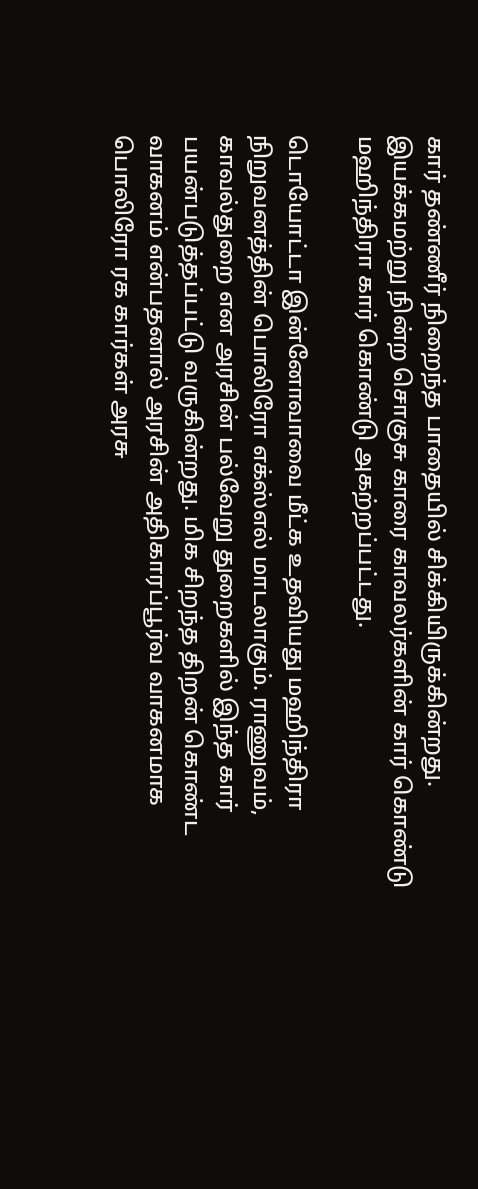கார் தண்ணீர் நிறைந்த பாதையில் சிக்கியிருக்கின்றது. இயக்கமற்று நின்ற சொகுசு காரை காவலர்களின் கார் கொண்டு மஹிந்திரா கார் கொண்டு அகற்றப்பட்டது.

டொயோட்டா இன்னோவாவை மீட்க உதவியது மஹிந்திரா நிறுவனத்தின் பொலிரோ எக்ஸ்எல் மாடலாகும். ராணுவம், காவல்துறை என அரசின் பல்வேறு துறைகளில் இந்த கார் பயன்படுத்தப்பட்டு வருகின்றது. மிக சிறந்த திறன் கொண்ட வாகனம் என்பதனால் அரசின் அதிகாரப்பூர்வ வாகனமாக பொலிரோ ரக கார்கள் அரசு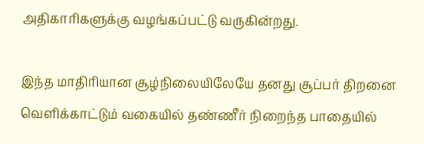அதிகாரிகளுக்கு வழங்கப்பட்டு வருகின்றது.

இந்த மாதிரியான சூழ்நிலையிலேயே தனது சூப்பர் திறனை வெளிக்காட்டும் வகையில் தண்ணீர் நிறைந்த பாதையில்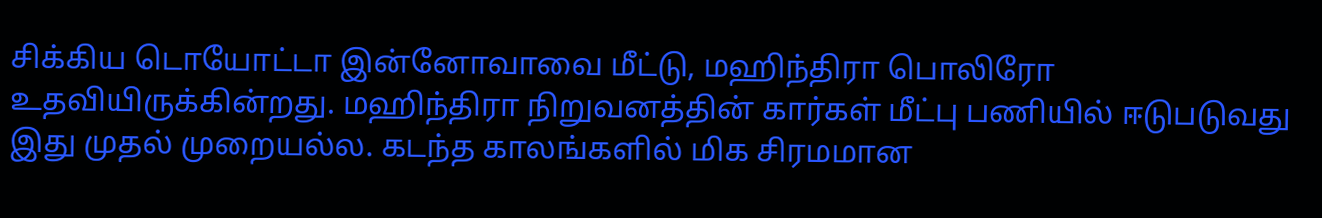சிக்கிய டொயோட்டா இன்னோவாவை மீட்டு, மஹிந்திரா பொலிரோ உதவியிருக்கின்றது. மஹிந்திரா நிறுவனத்தின் கார்கள் மீட்பு பணியில் ஈடுபடுவது இது முதல் முறையல்ல. கடந்த காலங்களில் மிக சிரமமான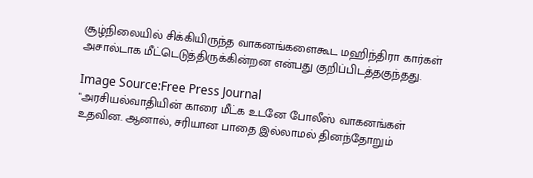சூழ்நிலையில் சிக்கியிருந்த வாகனங்களைகூட மஹிந்திரா கார்கள் அசால்டாக மீட்டெடுத்திருக்கின்றன என்பது குறிப்பிடத்தகுந்தது.

Image Source:Free Press Journal
"அரசியல்வாதியின் காரை மீட்க உடனே போலீஸ் வாகனங்கள் உதவின. ஆனால், சரியான பாதை இல்லாமல் தினந்தோறும்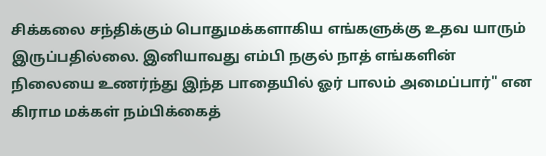சிக்கலை சந்திக்கும் பொதுமக்களாகிய எங்களுக்கு உதவ யாரும் இருப்பதில்லை. இனியாவது எம்பி நகுல் நாத் எங்களின் நிலையை உணர்ந்து இந்த பாதையில் ஓர் பாலம் அமைப்பார்" என கிராம மக்கள் நம்பிக்கைத்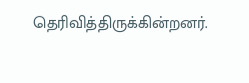தெரிவித்திருக்கின்றனர்.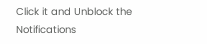Click it and Unblock the Notifications